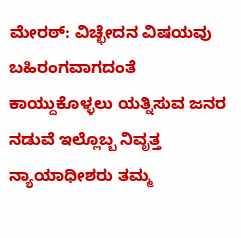ಮೇರಠ್: ವಿಚ್ಛೇದನ ವಿಷಯವು ಬಹಿರಂಗವಾಗದಂತೆ ಕಾಯ್ದುಕೊಳ್ಳಲು ಯತ್ನಿಸುವ ಜನರ ನಡುವೆ ಇಲ್ಲೊಬ್ಬ ನಿವೃತ್ತ ನ್ಯಾಯಾಧೀಶರು ತಮ್ಮ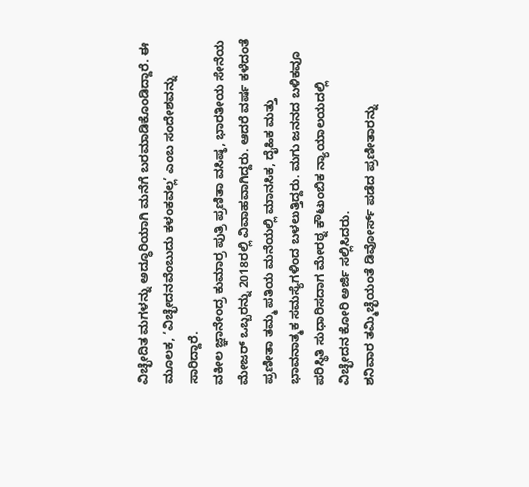ವಿಚ್ಛೇದಿತ ಮಗಳನ್ನು ಅದ್ಧೂರಿಯಾಗಿ ಮನೆಗೆ ಬರಮಾಡಿಕೊಂಡಿದ್ದಾರೆ. ಈ ಮೂಲಕ, ‘ವಿಚ್ಛೇದನವೆಂಬುದು ಕಳಂಕವಲ್ಲ’ ಎಂಬ ಸಂದೇಶವನ್ನು ಸಾರಿದ್ದಾರೆ.
ವಕೀಲ ಜ್ಞಾನೇಂದ್ರ ಕುಮಾರ್ರ ಪುತ್ರಿ ಪ್ರಣಿತಾ ವಸಿಷ್ಠ, ಭಾರತೀಯ ಸೇನೆಯ ಮೇಜರ್ ಒಬ್ಬರನ್ನು 2018ರಲ್ಲಿ ವಿವಾಹವಾಗಿದ್ದರು. ಆದರೆ ವರ್ಷ ಕಳೆದಂತೆ ಪ್ರಣೀತಾ ತಮ್ಮ ಪತಿಯ ಮನೆಯಲ್ಲಿ ಮಾನಸಿಕ, ದೈಹಿಕ ಮತ್ತು ಭಾವನಾತ್ಮಕ ಸಮಸ್ಯೆಗಳಿಂದ ಬಳಲುತ್ತಿದ್ದರು. ಮಗು ಜನನದ ಬಳಿಕವೂ ಪರಿಸ್ಥಿತಿ ಸುಧಾರಿಸದಾಗ ಮೇರಠ್ನ ಕೌಟುಂಬಿಕ ನ್ಯಾಯಾಲಯದಲ್ಲಿ ವಿಚ್ಛೇದನ ಕೋರಿ ಅರ್ಜಿ ಸಲ್ಲಿಸಿದರು.
ಶನಿವಾರ ತಮ್ಮಿಚ್ಛೆಯಂತೆ ಡಿವೋರ್ಸ್ ಪಡೆದ ಪ್ರಣೀತಾರನ್ನು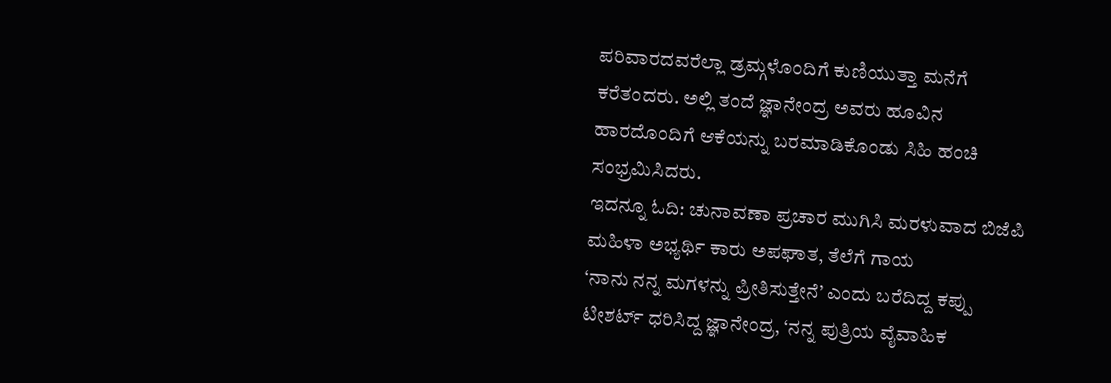ಪರಿವಾರದವರೆಲ್ಲಾ ಡ್ರಮ್ಗಳೊಂದಿಗೆ ಕುಣಿಯುತ್ತಾ ಮನೆಗೆ ಕರೆತಂದರು. ಅಲ್ಲಿ ತಂದೆ ಜ್ಞಾನೇಂದ್ರ ಅವರು ಹೂವಿನ ಹಾರದೊಂದಿಗೆ ಆಕೆಯನ್ನು ಬರಮಾಡಿಕೊಂಡು ಸಿಹಿ ಹಂಚಿ ಸಂಭ್ರಮಿಸಿದರು.
ಇದನ್ನೂ ಓದಿ: ಚುನಾವಣಾ ಪ್ರಚಾರ ಮುಗಿಸಿ ಮರಳುವಾದ ಬಿಜೆಪಿ ಮಹಿಳಾ ಅಭ್ಯರ್ಥಿ ಕಾರು ಅಪಘಾತ, ತೆಲೆಗೆ ಗಾಯ
‘ನಾನು ನನ್ನ ಮಗಳನ್ನು ಪ್ರೀತಿಸುತ್ತೇನೆ’ ಎಂದು ಬರೆದಿದ್ದ ಕಪ್ಪು ಟೀಶರ್ಟ್ ಧರಿಸಿದ್ದ ಜ್ಞಾನೇಂದ್ರ, ‘ನನ್ನ ಪುತ್ರಿಯ ವೈವಾಹಿಕ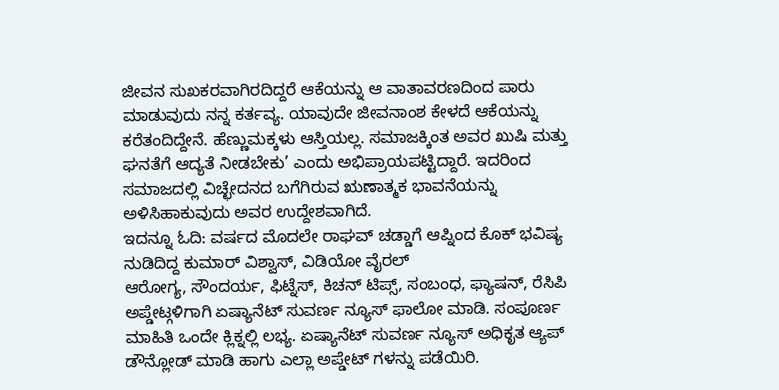ಜೀವನ ಸುಖಕರವಾಗಿರದಿದ್ದರೆ ಆಕೆಯನ್ನು ಆ ವಾತಾವರಣದಿಂದ ಪಾರು ಮಾಡುವುದು ನನ್ನ ಕರ್ತವ್ಯ. ಯಾವುದೇ ಜೀವನಾಂಶ ಕೇಳದೆ ಆಕೆಯನ್ನು ಕರೆತಂದಿದ್ದೇನೆ. ಹೆಣ್ಣುಮಕ್ಕಳು ಆಸ್ತಿಯಲ್ಲ. ಸಮಾಜಕ್ಕಿಂತ ಅವರ ಖುಷಿ ಮತ್ತು ಘನತೆಗೆ ಆದ್ಯತೆ ನೀಡಬೇಕು’ ಎಂದು ಅಭಿಪ್ರಾಯಪಟ್ಟಿದ್ದಾರೆ. ಇದರಿಂದ ಸಮಾಜದಲ್ಲಿ ವಿಚ್ಛೇದನದ ಬಗೆಗಿರುವ ಋಣಾತ್ಮಕ ಭಾವನೆಯನ್ನು ಅಳಿಸಿಹಾಕುವುದು ಅವರ ಉದ್ದೇಶವಾಗಿದೆ.
ಇದನ್ನೂ ಓದಿ: ವರ್ಷದ ಮೊದಲೇ ರಾಘವ್ ಚಡ್ಡಾಗೆ ಆಪ್ನಿಂದ ಕೊಕ್ ಭವಿಷ್ಯ ನುಡಿದಿದ್ದ ಕುಮಾರ್ ವಿಶ್ವಾಸ್, ವಿಡಿಯೋ ವೈರಲ್
ಆರೋಗ್ಯ, ಸೌಂದರ್ಯ, ಫಿಟ್ನೆಸ್, ಕಿಚನ್ ಟಿಪ್ಸ್, ಸಂಬಂಧ, ಫ್ಯಾಷನ್, ರೆಸಿಪಿ ಅಪ್ಡೇಟ್ಗಳಿಗಾಗಿ ಏಷ್ಯಾನೆಟ್ ಸುವರ್ಣ ನ್ಯೂಸ್ ಫಾಲೋ ಮಾಡಿ. ಸಂಪೂರ್ಣ ಮಾಹಿತಿ ಒಂದೇ ಕ್ಲಿಕ್ನಲ್ಲಿ ಲಭ್ಯ. ಏಷ್ಯಾನೆಟ್ ಸುವರ್ಣ ನ್ಯೂಸ್ ಅಧಿಕೃತ ಆ್ಯಪ್ ಡೌನ್ಲೋಡ್ ಮಾಡಿ ಹಾಗು ಎಲ್ಲಾ ಅಪ್ಡೇಟ್ ಗಳನ್ನು ಪಡೆಯಿರಿ.